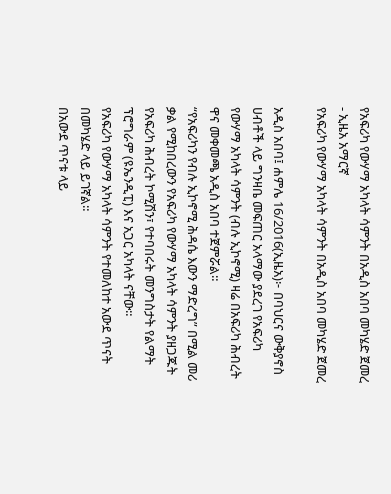የአፍሪካ የውሃማ አካላት ሳምንት በአዲስ አበባ መካሄድ ጀመረ - ኢዜአ አማርኛ
የአፍሪካ የውሃማ አካላት ሳምንት በአዲስ አበባ መካሄድ ጀመረ

አዲስ አበባ፤ ሐምሌ 16/2016(ኢዜአ)፦ በባህርና ውቅያኖስ ሀብቶች ላይ ግንዛቤ መፍጠር አላማው ያደረገ የአፍሪካ የውሃማ አካላት ሳምንት (ብሉ ኢኮኖሚ) ዛሬ በአፍሪካ ሕብረት ዋና መቀመጫ አዲስ አበባ ተጀምሯል።
“የአፍሪካን የብሉ ኢኮኖሚ ሕዳሴ እውን ማድረግ” በሚል መሪ ቃል የሚከበረውን የአፍሪካ የውሃማ አካላት ሳምንት ያዘጋጁት የአፍሪካ ሕብረት ኮሚሽን፣ የተባበሩት መንግስታት የልማት ፕሮግራም (ዩኤንዲፒ) እና አጋር አካላት ናቸው።
የአፍሪካ የውሃማ አካላት ሳምንት የተመለከተ አውደ ጥናት በመካሄድ ላይ ይገኛል።
በአውደ ጥናቱ ላይ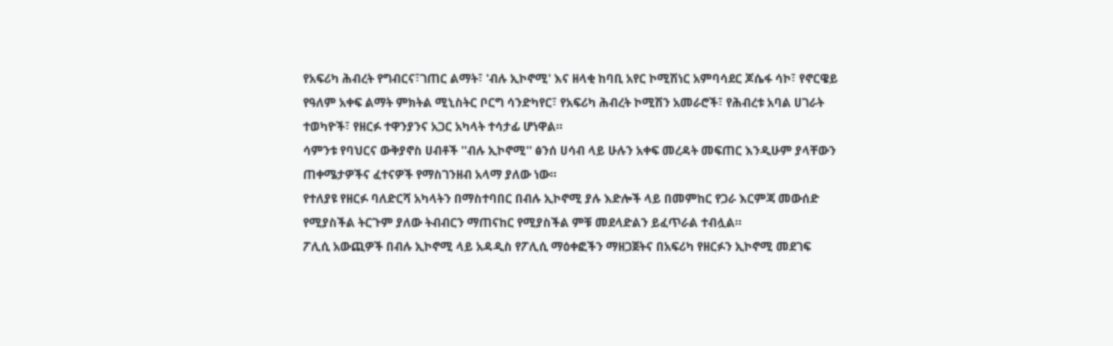የአፍሪካ ሕብረት የግብርና፣ገጠር ልማት፣ 'ብሉ ኢኮኖሚ' እና ዘላቂ ከባቢ አየር ኮሚሽነር አምባሳደር ጆሴፋ ሳኮ፣ የኖርዌይ የዓለም አቀፍ ልማት ምክትል ሚኒስትር ቦርግ ሳንድካየር፣ የአፍሪካ ሕብረት ኮሚሽን አመራሮች፣ የሕብረቱ አባል ሀገራት ተወካዮች፣ የዘርፉ ተዋንያንና አጋር አካላት ተሳታፊ ሆነዋል።
ሳምንቱ የባህርና ውቅያኖስ ሀብቶች ''ብሉ ኢኮኖሚ'' ፅንሰ ሀሳብ ላይ ሁሉን አቀፍ መረዳት መፍጠር እንዲሁም ያላቸውን ጠቀሜታዎችና ፈተናዎች የማስገንዘብ አላማ ያለው ነው።
የተለያዩ የዘርፉ ባለድርሻ አካላትን በማስተባበር በብሉ ኢኮኖሚ ያሉ እድሎች ላይ በመምከር የጋራ እርምጃ መውሰድ የሚያስችል ትርጉም ያለው ትብብርን ማጠናከር የሚያስችል ምቹ መደላድልን ይፈጥራል ተብሏል።
ፖሊሲ አውጪዎች በብሉ ኢኮኖሚ ላይ አዳዲስ የፖሊሲ ማዕቀፎችን ማዘጋጀትና በአፍሪካ የዘርፉን ኢኮኖሚ መደገፍ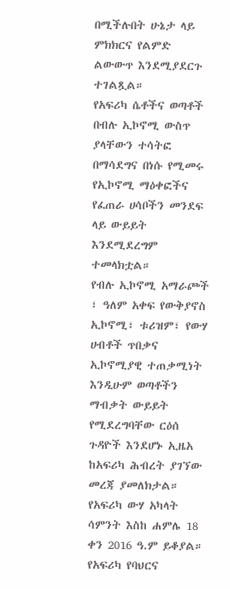በሚችሉበት ሁኔታ ላይ ምክክርና የልምድ ልውውጥ እንደሚያደርጉ ተገልጿል።
የአፍሪካ ሴቶችና ወጣቶች በብሉ ኢኮኖሚ ውስጥ ያላቸውን ተሳትፎ በማሳደግና በነሱ የሚመሩ የኢኮኖሚ ማዕቀፎችና የፈጠራ ሀሳቦችን መንደፍ ላይ ውይይት እንደሚደረግም ተመላክቷል።
የብሉ ኢኮኖሚ አማራጮች ፣ ዓለም አቀፍ የውቅያኖስ ኢኮኖሚ፣ ቱሪዝም፣ የውሃ ሀብቶች ጥበቃና ኢኮኖሚያዊ ተጠቃሚነት እንዲሁም ወጣቶችን ማብቃት ውይይት የሚደረግባቸው ርዕሰ ጉዳዮች እንደሆኑ ኢዜአ ከአፍሪካ ሕብረት ያገኘው መረጃ ያመለክታል።
የአፍሪካ ውሃ አካላት ሳምንት እስከ ሐምሌ 18 ቀን 2016 ዓ.ም ይቆያል።
የአፍሪካ የባህርና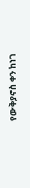የውቅያኖስ ቀን ከነገ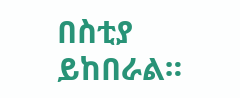በስቲያ ይከበራል።